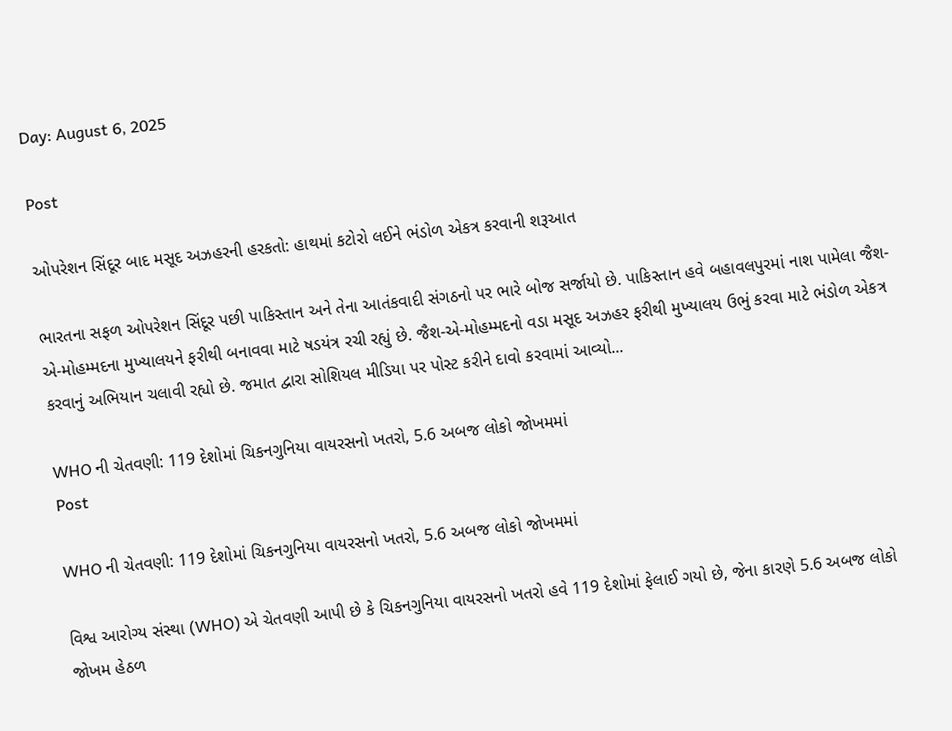Day: August 6, 2025

Post

ઓપરેશન સિંદૂર બાદ મસૂદ અઝહરની હરકતો: હાથમાં કટોરો લઈને ભંડોળ એકત્ર કરવાની શરૂઆત

ભારતના સફળ ઓપરેશન સિંદૂર પછી પાકિસ્તાન અને તેના આતંકવાદી સંગઠનો પર ભારે બોજ સર્જાયો છે. પાકિસ્તાન હવે બહાવલપુરમાં નાશ પામેલા જૈશ-એ-મોહમ્મદના મુખ્યાલયને ફરીથી બનાવવા માટે ષડયંત્ર રચી રહ્યું છે. જૈશ-એ-મોહમ્મદનો વડા મસૂદ અઝહર ફરીથી મુખ્યાલય ઉભું કરવા માટે ભંડોળ એકત્ર કરવાનું અભિયાન ચલાવી રહ્યો છે. જમાત દ્વારા સોશિયલ મીડિયા પર પોસ્ટ કરીને દાવો કરવામાં આવ્યો...

WHO ની ચેતવણી: 119 દેશોમાં ચિકનગુનિયા વાયરસનો ખતરો, 5.6 અબજ લોકો જોખમમાં
Post

WHO ની ચેતવણી: 119 દેશોમાં ચિકનગુનિયા વાયરસનો ખતરો, 5.6 અબજ લોકો જોખમમાં

વિશ્વ આરોગ્ય સંસ્થા (WHO) એ ચેતવણી આપી છે કે ચિકનગુનિયા વાયરસનો ખતરો હવે 119 દેશોમાં ફેલાઈ ગયો છે, જેના કારણે 5.6 અબજ લોકો જોખમ હેઠળ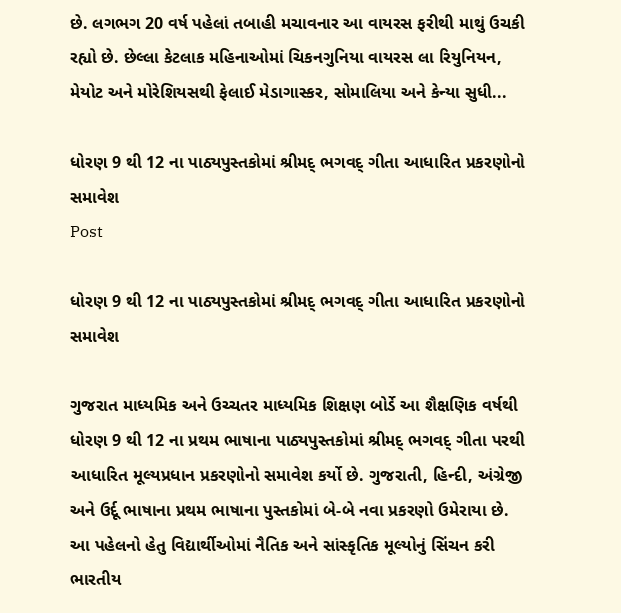છે. લગભગ 20 વર્ષ પહેલાં તબાહી મચાવનાર આ વાયરસ ફરીથી માથું ઉચકી રહ્યો છે. છેલ્લા કેટલાક મહિનાઓમાં ચિકનગુનિયા વાયરસ લા રિયુનિયન, મેયોટ અને મોરેશિયસથી ફેલાઈ મેડાગાસ્કર, સોમાલિયા અને કેન્યા સુધી...

ધોરણ 9 થી 12 ના પાઠ્યપુસ્તકોમાં શ્રીમદ્ ભગવદ્ ગીતા આધારિત પ્રકરણોનો સમાવેશ
Post

ધોરણ 9 થી 12 ના પાઠ્યપુસ્તકોમાં શ્રીમદ્ ભગવદ્ ગીતા આધારિત પ્રકરણોનો સમાવેશ

ગુજરાત માધ્યમિક અને ઉચ્ચતર માધ્યમિક શિક્ષણ બોર્ડે આ શૈક્ષણિક વર્ષથી ધોરણ 9 થી 12 ના પ્રથમ ભાષાના પાઠ્યપુસ્તકોમાં શ્રીમદ્ ભગવદ્ ગીતા પરથી આધારિત મૂલ્યપ્રધાન પ્રકરણોનો સમાવેશ કર્યો છે. ગુજરાતી, હિન્દી, અંગ્રેજી અને ઉર્દૂ ભાષાના પ્રથમ ભાષાના પુસ્તકોમાં બે-બે નવા પ્રકરણો ઉમેરાયા છે. આ પહેલનો હેતુ વિદ્યાર્થીઓમાં નૈતિક અને સાંસ્કૃતિક મૂલ્યોનું સિંચન કરી ભારતીય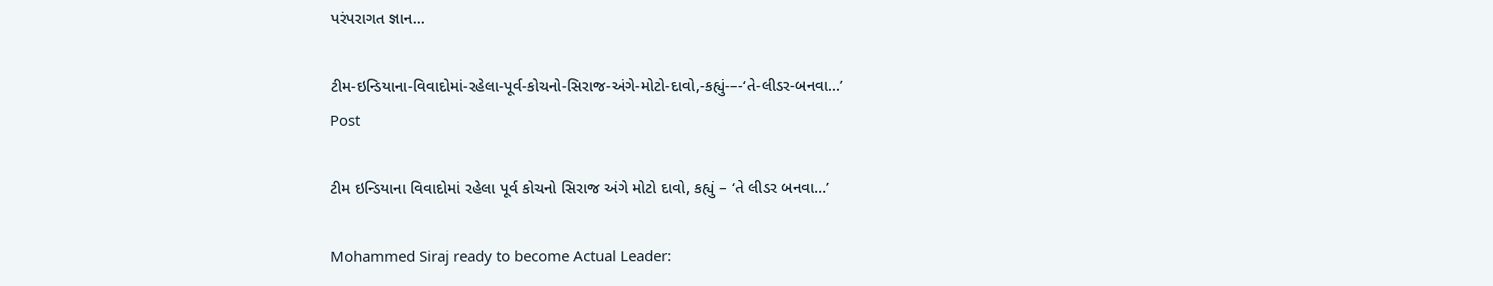પરંપરાગત જ્ઞાન...

ટીમ-ઇન્ડિયાના-વિવાદોમાં-રહેલા-પૂર્વ-કોચનો-સિરાજ-અંગે-મોટો-દાવો,-કહ્યું-–-‘તે-લીડર-બનવા…’
Post

ટીમ ઇન્ડિયાના વિવાદોમાં રહેલા પૂર્વ કોચનો સિરાજ અંગે મોટો દાવો, કહ્યું – ‘તે લીડર બનવા…’

Mohammed Siraj ready to become Actual Leader: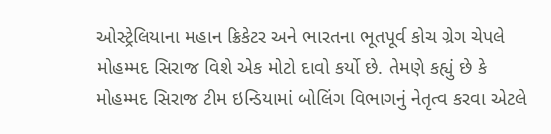ઓસ્ટ્રેલિયાના મહાન ક્રિકેટર અને ભારતના ભૂતપૂર્વ કોચ ગ્રેગ ચેપલે મોહમ્મદ સિરાજ વિશે એક મોટો દાવો કર્યો છે. તેમણે કહ્યું છે કે મોહમ્મદ સિરાજ ટીમ ઇન્ડિયામાં બોલિંગ વિભાગનું નેતૃત્વ કરવા એટલે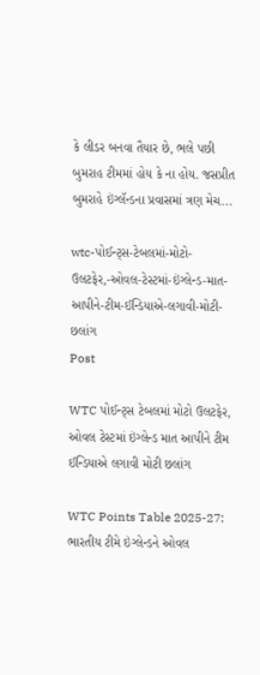કે લીડર બનવા તૈયાર છે, ભલે પછી બુમરાહ ટીમમાં હોય કે ના હોય. જસપ્રીત બુમરાહે ઇંગ્લૅન્ડના પ્રવાસમાં ત્રણ મેચ...

wtc-પોઈન્ટ્સ-ટેબલમાં-મોટો-ઉલટફેર,-ઓવલ-ટેસ્ટમાં-ઇંગ્લેન્ડ-માત-આપીને-ટીમ-ઈન્ડિયાએ-લગાવી-મોટી-છલાંગ
Post

WTC પોઈન્ટ્સ ટેબલમાં મોટો ઉલટફેર, ઓવલ ટેસ્ટમાં ઇંગ્લેન્ડ માત આપીને ટીમ ઈન્ડિયાએ લગાવી મોટી છલાંગ

WTC Points Table 2025-27: ભારતીય ટીમે ઇંગ્લેન્ડને ઓવલ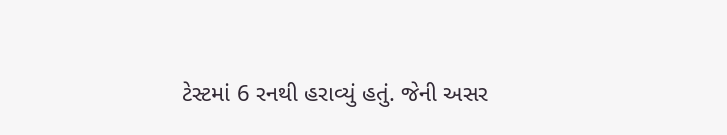ટેસ્ટમાં 6 રનથી હરાવ્યું હતું. જેની અસર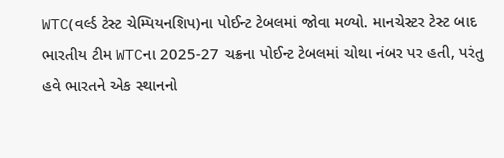WTC(વર્લ્ડ ટેસ્ટ ચેમ્પિયનશિપ)ના પોઈન્ટ ટેબલમાં જોવા મળ્યો. માનચેસ્ટર ટેસ્ટ બાદ ભારતીય ટીમ WTCના 2025-27 ચક્રના પોઈન્ટ ટેબલમાં ચોથા નંબર પર હતી, પરંતુ હવે ભારતને એક સ્થાનનો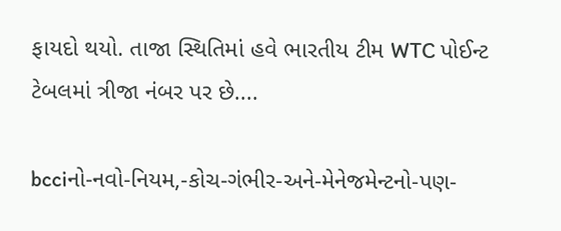ફાયદો થયો. તાજા સ્થિતિમાં હવે ભારતીય ટીમ WTC પોઈન્ટ ટેબલમાં ત્રીજા નંબર પર છે....

bcciનો-નવો-નિયમ,-કોચ-ગંભીર-અને-મેનેજમેન્ટનો-પણ-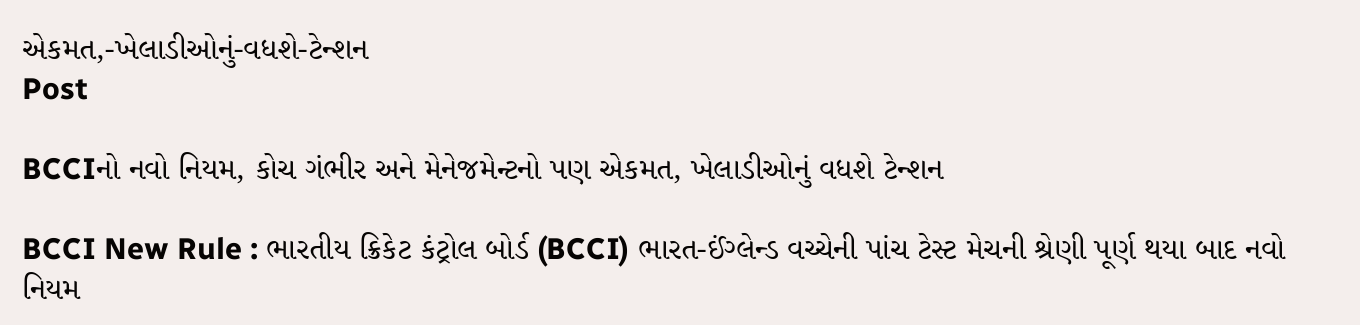એકમત,-ખેલાડીઓનું-વધશે-ટેન્શન
Post

BCCIનો નવો નિયમ, કોચ ગંભીર અને મેનેજમેન્ટનો પણ એકમત, ખેલાડીઓનું વધશે ટેન્શન

BCCI New Rule : ભારતીય ક્રિકેટ કંટ્રોલ બોર્ડ (BCCI) ભારત-ઈંગ્લેન્ડ વચ્ચેની પાંચ ટેસ્ટ મેચની શ્રેણી પૂર્ણ થયા બાદ નવો નિયમ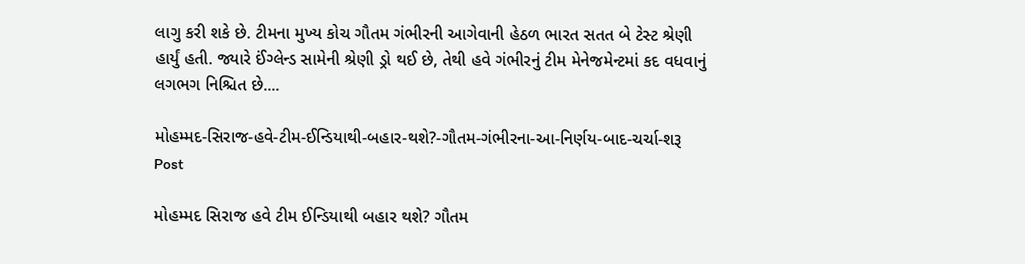લાગુ કરી શકે છે. ટીમના મુખ્ય કોચ ગૌતમ ગંભીરની આગેવાની હેઠળ ભારત સતત બે ટેસ્ટ શ્રેણી હાર્યું હતી. જ્યારે ઈંગ્લેન્ડ સામેની શ્રેણી ડ્રો થઈ છે, તેથી હવે ગંભીરનું ટીમ મેનેજમેન્ટમાં કદ વધવાનું લગભગ નિશ્ચિત છે....

મોહમ્મદ-સિરાજ-હવે-ટીમ-ઈન્ડિયાથી-બહાર-થશે?-ગૌતમ-ગંભીરના-આ-નિર્ણય-બાદ-ચર્ચા-શરૂ
Post

મોહમ્મદ સિરાજ હવે ટીમ ઈન્ડિયાથી બહાર થશે? ગૌતમ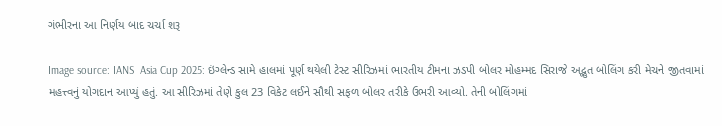ગંભીરના આ નિર્ણય બાદ ચર્ચા શરૂ

Image source: IANS  Asia Cup 2025: ઇંગ્લેન્ડ સામે હાલમાં પૂર્ણ થયેલી ટેસ્ટ સીરિઝમાં ભારતીય ટીમના ઝડપી બોલર મોહમ્મદ સિરાજે અદ્ભુત બોલિંગ કરી મેચને જીતવામાં મહત્ત્વનું યોગદાન આપ્યું હતું. આ સીરિઝમાં તેણે કુલ 23 વિકેટ લઈને સૌથી સફળ બોલર તરીકે ઉભરી આવ્યો. તેની બોલિંગમાં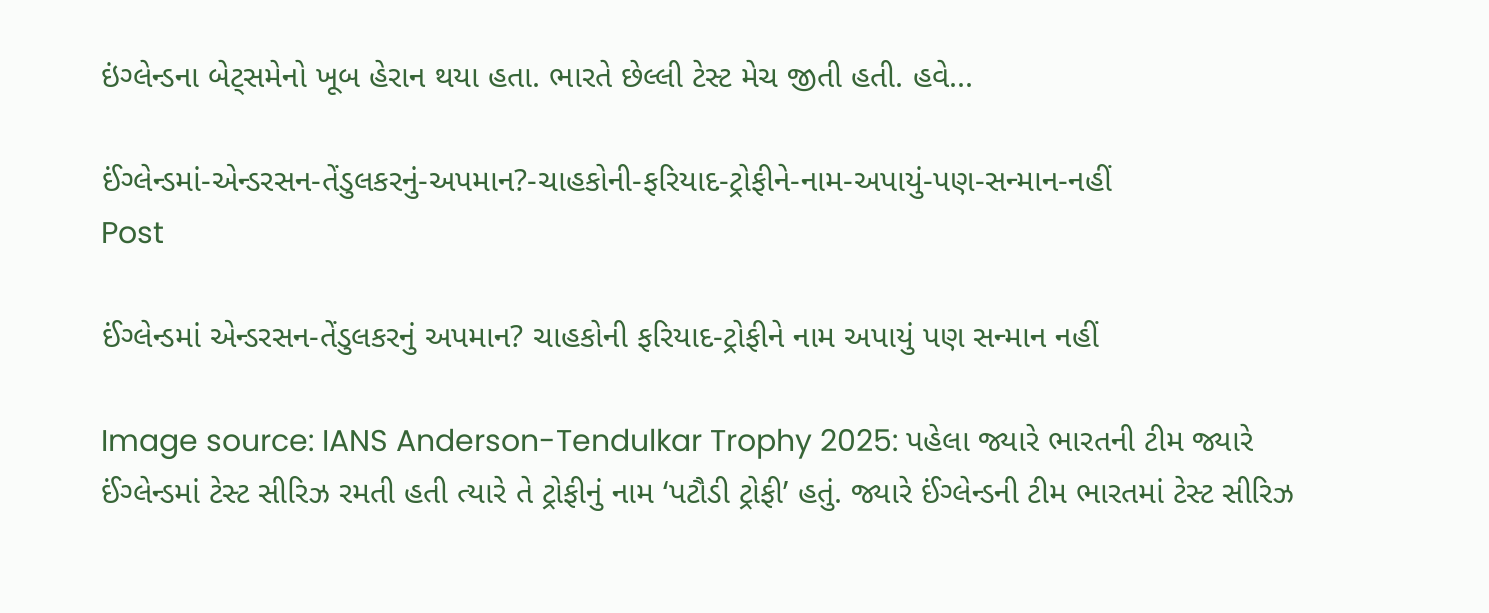ઇંગ્લેન્ડના બેટ્સમેનો ખૂબ હેરાન થયા હતા. ભારતે છેલ્લી ટેસ્ટ મેચ જીતી હતી. હવે...

ઈંગ્લેન્ડમાં-એન્ડરસન-તેંડુલકરનું-અપમાન?-ચાહકોની-ફરિયાદ-ટ્રોફીને-નામ-અપાયું-પણ-સન્માન-નહીં
Post

ઈંગ્લેન્ડમાં એન્ડરસન-તેંડુલકરનું અપમાન? ચાહકોની ફરિયાદ-ટ્રોફીને નામ અપાયું પણ સન્માન નહીં

Image source: IANS Anderson-Tendulkar Trophy 2025: પહેલા જ્યારે ભારતની ટીમ જ્યારે ઈંગ્લેન્ડમાં ટેસ્ટ સીરિઝ રમતી હતી ત્યારે તે ટ્રોફીનું નામ ‘પટૌડી ટ્રોફી’ હતું. જ્યારે ઈંગ્લેન્ડની ટીમ ભારતમાં ટેસ્ટ સીરિઝ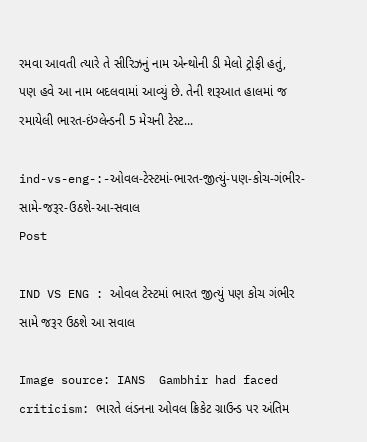રમવા આવતી ત્યારે તે સીરિઝનું નામ એન્થોની ડી મેલો ટ્રોફી હતું, પણ હવે આ નામ બદલવામાં આવ્યું છે. તેની શરૂઆત હાલમાં જ રમાયેલી ભારત-ઇંગ્લેન્ડની 5 મેચની ટેસ્ટ...

ind-vs-eng-:-ઓવલ-ટેસ્ટમાં-ભારત-જીત્યું-પણ-કોચ-ગંભીર-સામે-જરૂર-ઉઠશે-આ-સવાલ
Post

IND VS ENG : ઓવલ ટેસ્ટમાં ભારત જીત્યું પણ કોચ ગંભીર સામે જરૂર ઉઠશે આ સવાલ

Image source: IANS  Gambhir had faced criticism: ભારતે લંડનના ઓવલ ક્રિકેટ ગ્રાઉન્ડ પર અંતિમ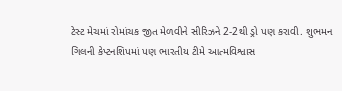ટેસ્ટ મેચમાં રોમાંચક જીત મેળવીને સીરિઝને 2-2થી ડ્રો પણ કરાવી. શુભમન ગિલની કેપ્ટનશિપમાં પણ ભારતીય ટીમે આત્મવિશ્વાસ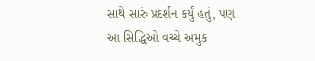સાથે સારું પ્રદર્શન કર્યું હતું, પણ આ સિદ્ધિઓ વચ્ચે અમુક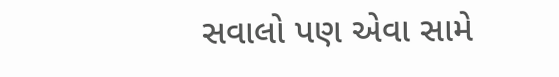સવાલો પણ એવા સામે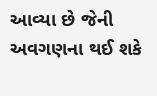આવ્યા છે જેની અવગણના થઈ શકે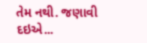તેમ નથી. જણાવી દઇએ...